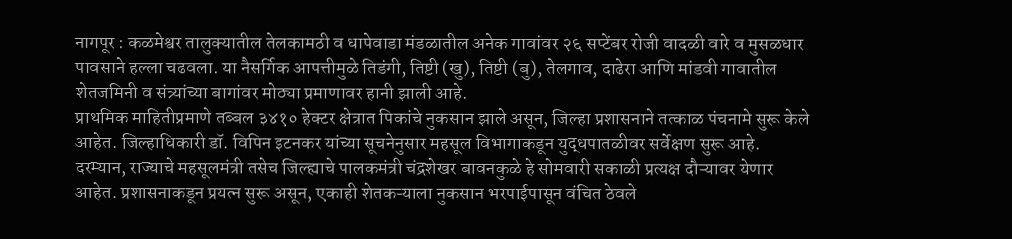नागपूर : कळमेश्वर तालुक्यातील तेलकामठी व धापेवाडा मंडळातील अनेक गावांवर २६ सप्टेंबर रोजी वादळी वारे व मुसळधार पावसाने हल्ला चढवला. या नैसर्गिक आपत्तीमुळे तिडंगी, तिष्टी (खु), तिष्टी (बु), तेलगाव, दाढेरा आणि मांडवी गावातील शेतजमिनी व संत्र्यांच्या बागांवर मोठ्या प्रमाणावर हानी झाली आहे.
प्राथमिक माहितीप्रमाणे तब्बल ३४१० हेक्टर क्षेत्रात पिकांचे नुकसान झाले असून, जिल्हा प्रशासनाने तत्काळ पंचनामे सुरू केले आहेत. जिल्हाधिकारी डॉ. विपिन इटनकर यांच्या सूचनेनुसार महसूल विभागाकडून युद्धपातळीवर सर्वेक्षण सुरू आहे.
दरम्यान, राज्याचे महसूलमंत्री तसेच जिल्ह्याचे पालकमंत्री चंद्रशेखर बावनकुळे हे सोमवारी सकाळी प्रत्यक्ष दौऱ्यावर येणार आहेत. प्रशासनाकडून प्रयत्न सुरू असून, एकाही शेतकऱ्याला नुकसान भरपाईपासून वंचित ठेवले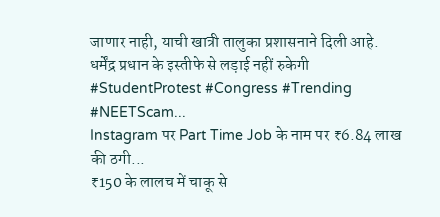जाणार नाही, याची खात्री तालुका प्रशासनाने दिली आहे.
धर्मेंद्र प्रधान के इस्तीफे से लड़ाई नहीं रुकेगी #StudentProtest #Congress #Trending #NEETScam...
Instagram पर Part Time Job के नाम पर ₹6.84 लाख की ठगी...
₹150 के लालच में चाकू से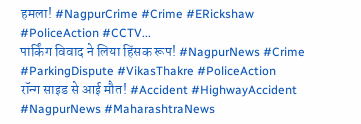हमला! #NagpurCrime #Crime #ERickshaw #PoliceAction #CCTV...
पार्किंग विवाद ने लिया हिंसक रूप! #NagpurNews #Crime #ParkingDispute #VikasThakre #PoliceAction
रॉन्ग साइड से आई मौत! #Accident #HighwayAccident #NagpurNews #MaharashtraNews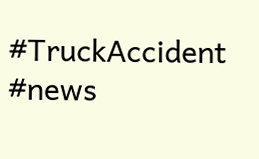#TruckAccident #news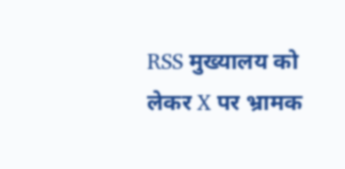RSS मुख्यालय को लेकर X पर भ्रामक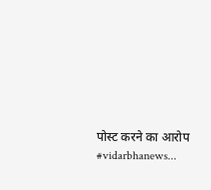पोस्ट करने का आरोप #vidarbhanews...